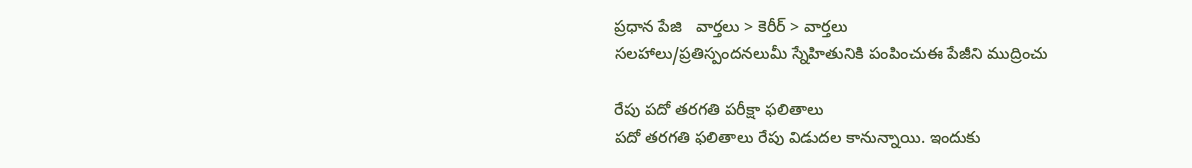ప్రధాన పేజి   వార్తలు > కెరీర్ > వార్తలు
సలహాలు/ప్రతిస్పందనలుమీ స్నేహితునికి పంపించుఈ పేజీని ముద్రించు

రేపు పదో తరగతి పరీక్షా ఫలితాలు
పదో తరగతి ఫలితాలు రేపు విడుదల కానున్నాయి. ఇందుకు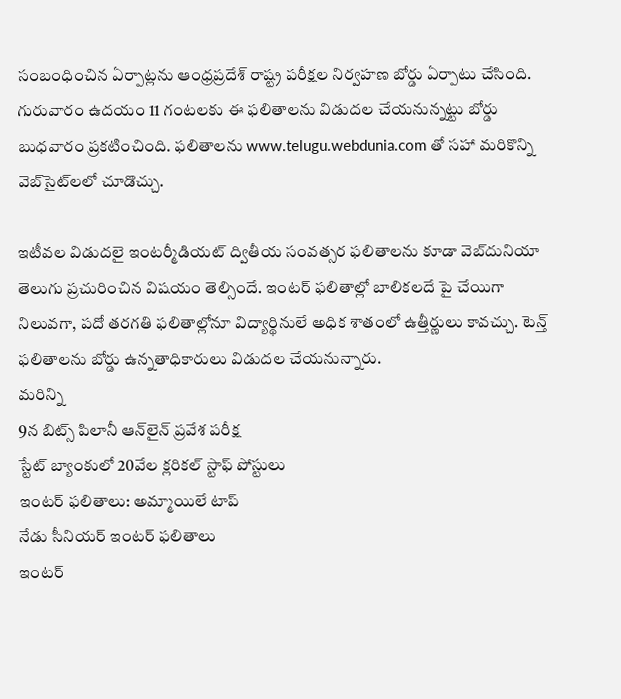సంబంధించిన ఏర్పాట్లను ఆంధ్రప్రదేశ్ రాష్ట్ర పరీక్షల నిర్వహణ బోర్డు ఏర్పాటు చేసింది. గురువారం ఉదయం 11 గంటలకు ఈ ఫలితాలను విడుదల చేయనున్నట్టు బోర్డు బుధవారం ప్రకటించింది. ఫలితాలను www.telugu.webdunia.com తో సహా మరికొన్ని వెబ్‌సైట్‌లలో చూడొచ్చు.

ఇటీవల విడుదలై ఇంటర్మీడియట్ ద్వితీయ సంవత్సర ఫలితాలను కూడా వెబ్‌దునియా తెలుగు ప్రచురించిన విషయం తెల్సిందే. ఇంటర్ ఫలితాల్లో బాలికలదే పై చేయిగా నిలువగా, పదో తరగతి ఫలితాల్లోనూ విద్యార్థినులే అధిక శాతంలో ఉత్తీర్ణులు కావచ్చు. టెన్త్ ఫలితాలను బోర్డు ఉన్నతాధికారులు విడుదల చేయనున్నారు.
మరిన్ని
9న బిట్స్ పిలానీ ఆన్‌లైన్ ప్రవేశ పరీక్ష
స్టేట్ బ్యాంకులో 20వేల క్లరికల్ స్టాఫ్ పోస్టులు
ఇంటర్ ఫలితాలు: అమ్మాయిలే టాప్
నేడు సీనియర్ ఇంటర్ ఫలితాలు
ఇంటర్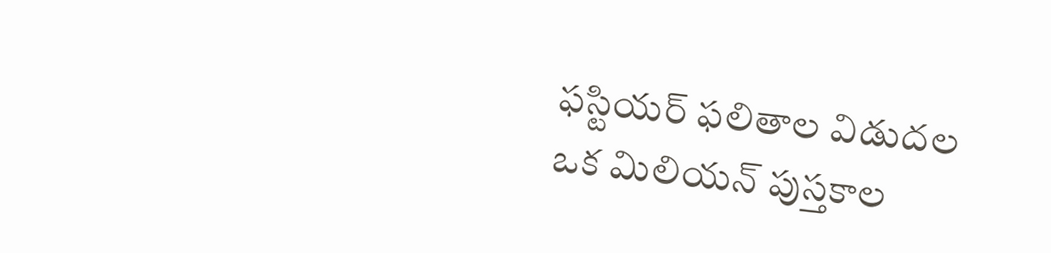ఫస్టియర్ ఫలితాల విడుదల
ఒక మిలియన్ పుస్తకాల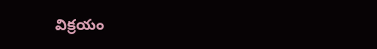విక్రయం